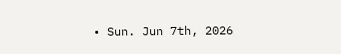• Sun. Jun 7th, 2026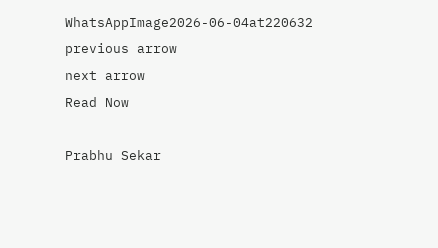WhatsAppImage2026-06-04at220632
previous arrow
next arrow
Read Now

Prabhu Sekar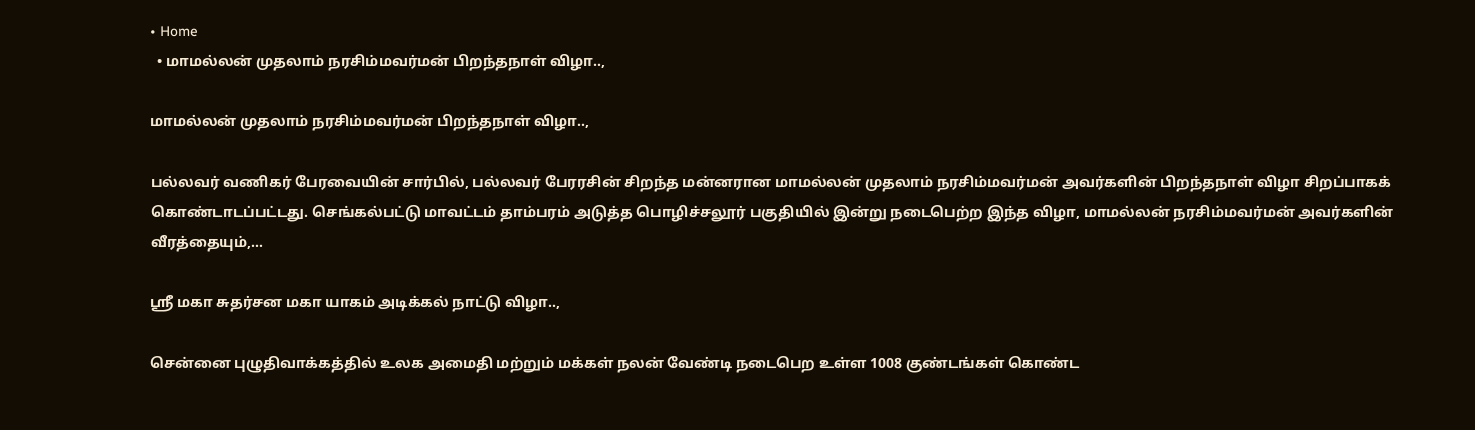• Home
  • மாமல்லன் முதலாம் நரசிம்மவர்மன் பிறந்தநாள் விழா..,

மாமல்லன் முதலாம் நரசிம்மவர்மன் பிறந்தநாள் விழா..,

பல்லவர் வணிகர் பேரவையின் சார்பில், பல்லவர் பேரரசின் சிறந்த மன்னரான மாமல்லன் முதலாம் நரசிம்மவர்மன் அவர்களின் பிறந்தநாள் விழா சிறப்பாகக் கொண்டாடப்பட்டது. செங்கல்பட்டு மாவட்டம் தாம்பரம் அடுத்த பொழிச்சலூர் பகுதியில் இன்று நடைபெற்ற இந்த விழா, மாமல்லன் நரசிம்மவர்மன் அவர்களின் வீரத்தையும்,…

ஸ்ரீ மகா சுதர்சன மகா யாகம் அடிக்கல் நாட்டு விழா..,

சென்னை புழுதிவாக்கத்தில் உலக அமைதி மற்றும் மக்கள் நலன் வேண்டி நடைபெற உள்ள 1008 குண்டங்கள் கொண்ட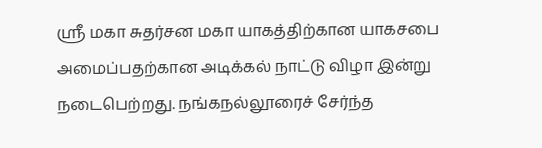ஸ்ரீ மகா சுதர்சன மகா யாகத்திற்கான யாகசபை அமைப்பதற்கான அடிக்கல் நாட்டு விழா இன்று நடைபெற்றது. நங்கநல்லூரைச் சேர்ந்த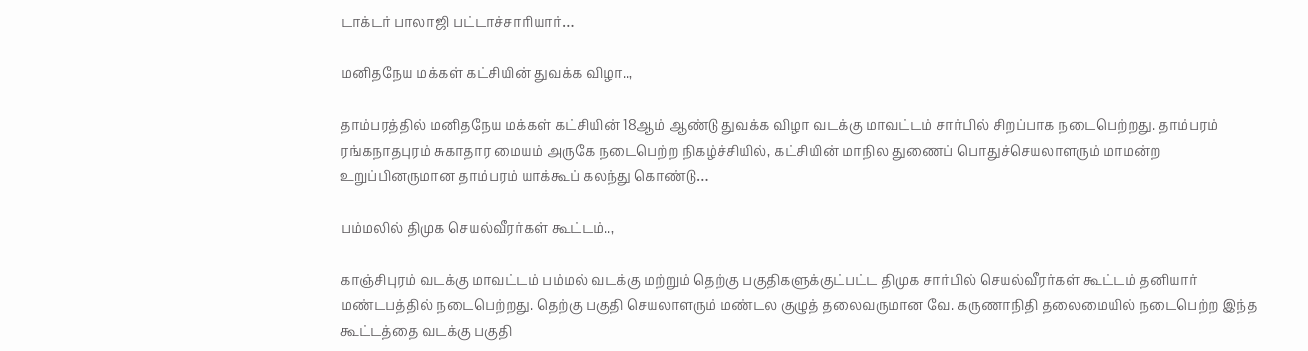டாக்டர் பாலாஜி பட்டாச்சாரியார்…

மனிதநேய மக்கள் கட்சியின் துவக்க விழா..,

தாம்பரத்தில் மனிதநேய மக்கள் கட்சியின் 18ஆம் ஆண்டு துவக்க விழா வடக்கு மாவட்டம் சார்பில் சிறப்பாக நடைபெற்றது. தாம்பரம் ரங்கநாதபுரம் சுகாதார மையம் அருகே நடைபெற்ற நிகழ்ச்சியில், கட்சியின் மாநில துணைப் பொதுச்செயலாளரும் மாமன்ற உறுப்பினருமான தாம்பரம் யாக்கூப் கலந்து கொண்டு…

பம்மலில் திமுக செயல்வீரர்கள் கூட்டம்..,

காஞ்சிபுரம் வடக்கு மாவட்டம் பம்மல் வடக்கு மற்றும் தெற்கு பகுதிகளுக்குட்பட்ட திமுக சார்பில் செயல்வீரர்கள் கூட்டம் தனியார் மண்டபத்தில் நடைபெற்றது. தெற்கு பகுதி செயலாளரும் மண்டல குழுத் தலைவருமான வே. கருணாநிதி தலைமையில் நடைபெற்ற இந்த கூட்டத்தை வடக்கு பகுதி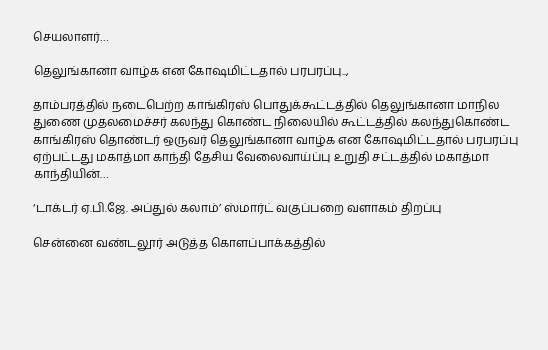செயலாளர்…

தெலுங்கானா வாழ்க என கோஷமிட்டதால் பரபரப்பு..,

தாம்பரத்தில் நடைபெற்ற காங்கிரஸ் பொதுக்கூட்டத்தில் தெலுங்கானா மாநில துணை முதலமைச்சர் கலந்து கொண்ட நிலையில் கூட்டத்தில் கலந்துகொண்ட காங்கிரஸ் தொண்டர் ஒருவர் தெலுங்கானா வாழ்க என கோஷமிட்டதால் பரபரப்பு ஏற்பட்டது மகாத்மா காந்தி தேசிய வேலைவாய்ப்பு உறுதி சட்டத்தில் மகாத்மா காந்தியின்…

‘டாக்டர் ஏ.பி.ஜே. அப்துல் கலாம்’ ஸ்மார்ட் வகுப்பறை வளாகம் திறப்பு

சென்னை வண்டலூர் அடுத்த கொளப்பாக்கத்தில்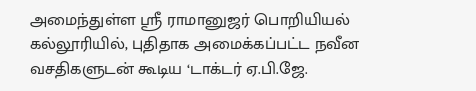அமைந்துள்ள ஸ்ரீ ராமானுஜர் பொறியியல் கல்லூரியில், புதிதாக அமைக்கப்பட்ட நவீன வசதிகளுடன் கூடிய ‘டாக்டர் ஏ.பி.ஜே.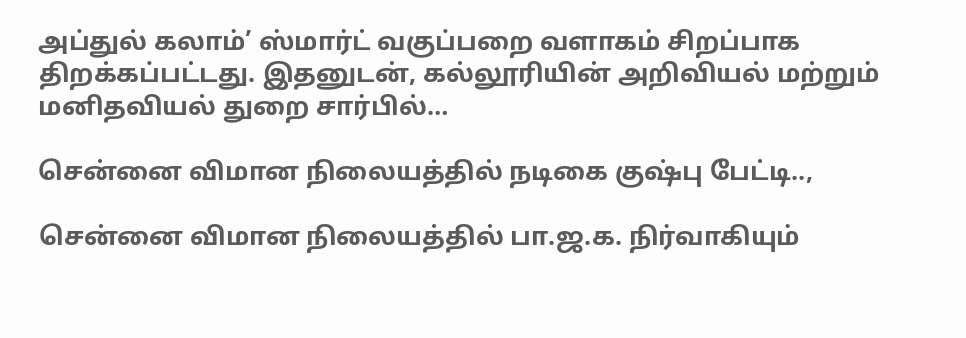அப்துல் கலாம்’ ஸ்மார்ட் வகுப்பறை வளாகம் சிறப்பாக திறக்கப்பட்டது. இதனுடன், கல்லூரியின் அறிவியல் மற்றும் மனிதவியல் துறை சார்பில்…

சென்னை விமான நிலையத்தில் நடிகை குஷ்பு பேட்டி..,

சென்னை விமான நிலையத்தில் பா.ஜ.க. நிர்வாகியும்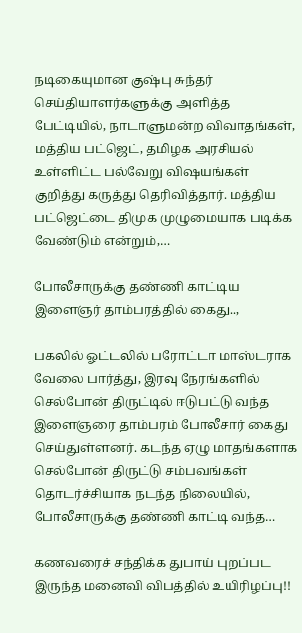நடிகையுமான குஷ்பு சுந்தர் செய்தியாளர்களுக்கு அளித்த பேட்டியில், நாடாளுமன்ற விவாதங்கள், மத்திய பட்ஜெட், தமிழக அரசியல் உள்ளிட்ட பல்வேறு விஷயங்கள் குறித்து கருத்து தெரிவித்தார். மத்திய பட்ஜெட்டை திமுக முழுமையாக படிக்க வேண்டும் என்றும்,…

போலீசாருக்கு தண்ணி காட்டிய இளைஞர் தாம்பரத்தில் கைது..,

பகலில் ஓட்டலில் பரோட்டா மாஸ்டராக வேலை பார்த்து, இரவு நேரங்களில் செல்போன் திருட்டில் ஈடுபட்டு வந்த இளைஞரை தாம்பரம் போலீசார் கைது செய்துள்ளனர். கடந்த ஏழு மாதங்களாக செல்போன் திருட்டு சம்பவங்கள் தொடர்ச்சியாக நடந்த நிலையில், போலீசாருக்கு தண்ணி காட்டி வந்த…

கணவரைச் சந்திக்க துபாய் புறப்பட இருந்த மனைவி விபத்தில் உயிரிழப்பு!!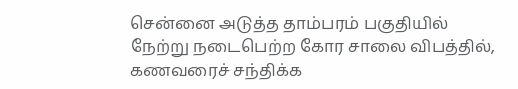சென்னை அடுத்த தாம்பரம் பகுதியில் நேற்று நடைபெற்ற கோர சாலை விபத்தில், கணவரைச் சந்திக்க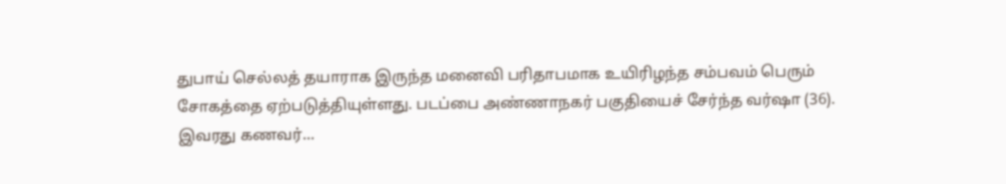துபாய் செல்லத் தயாராக இருந்த மனைவி பரிதாபமாக உயிரிழந்த சம்பவம் பெரும் சோகத்தை ஏற்படுத்தியுள்ளது. படப்பை அண்ணாநகர் பகுதியைச் சேர்ந்த வர்ஷா (36). இவரது கணவர்…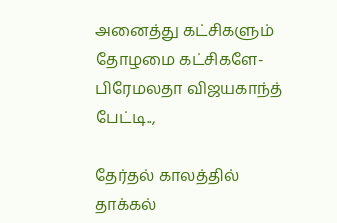அனைத்து கட்சிகளும் தோழமை கட்சிகளே- பிரேமலதா விஜயகாந்த் பேட்டி..,

தேர்தல் காலத்தில் தாக்கல்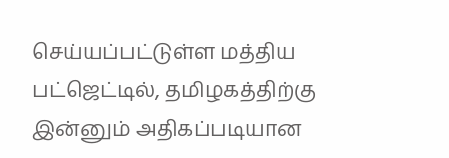செய்யப்பட்டுள்ள மத்திய பட்ஜெட்டில், தமிழகத்திற்கு இன்னும் அதிகப்படியான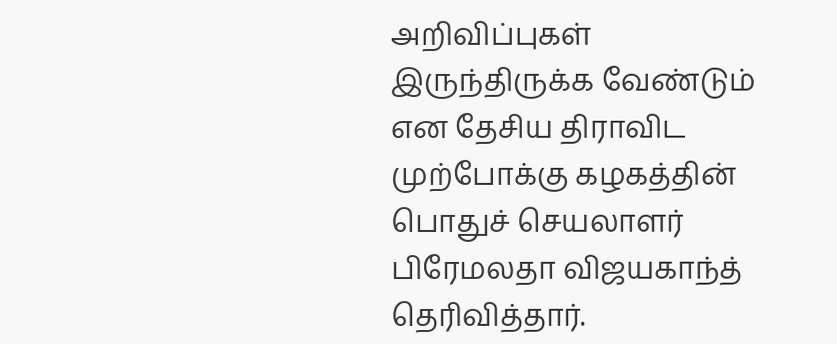அறிவிப்புகள் இருந்திருக்க வேண்டும் என தேசிய திராவிட முற்போக்கு கழகத்தின் பொதுச் செயலாளர் பிரேமலதா விஜயகாந்த் தெரிவித்தார்.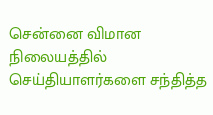சென்னை விமான நிலையத்தில் செய்தியாளர்களை சந்தித்த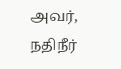அவர், நதிநீர்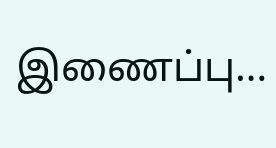இணைப்பு…